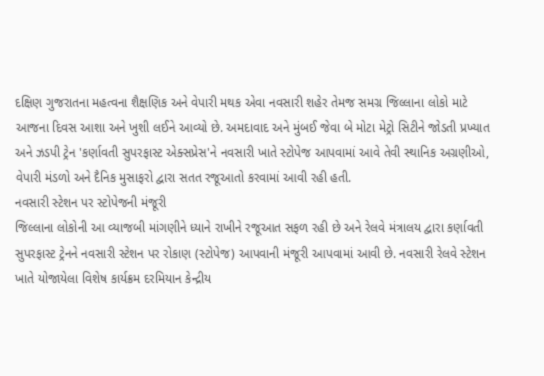દક્ષિણ ગુજરાતના મહત્વના શૈક્ષણિક અને વેપારી મથક એવા નવસારી શહેર તેમજ સમગ્ર જિલ્લાના લોકો માટે આજના દિવસ આશા અને ખુશી લઈને આવ્યો છે. અમદાવાદ અને મુંબઈ જેવા બે મોટા મેટ્રો સિટીને જોડતી પ્રખ્યાત અને ઝડપી ટ્રેન 'કર્ણાવતી સુપરફાસ્ટ એક્સપ્રેસ'ને નવસારી ખાતે સ્ટોપેજ આપવામાં આવે તેવી સ્થાનિક અગ્રણીઓ, વેપારી મંડળો અને દૈનિક મુસાફરો દ્વારા સતત રજૂઆતો કરવામાં આવી રહી હતી.
નવસારી સ્ટેશન પર સ્ટોપેજની મંજૂરી
જિલ્લાના લોકોની આ વ્યાજબી માંગણીને ધ્યાને રાખીને રજૂઆત સફળ રહી છે અને રેલવે મંત્રાલય દ્વારા કર્ણાવતી સુપરફાસ્ટ ટ્રેનને નવસારી સ્ટેશન પર રોકાણ (સ્ટોપેજ) આપવાની મંજૂરી આપવામાં આવી છે. નવસારી રેલવે સ્ટેશન ખાતે યોજાયેલા વિશેષ કાર્યક્રમ દરમિયાન કેન્દ્રીય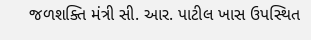જળશક્તિ મંત્રી સી. આર. પાટીલ ખાસ ઉપસ્થિત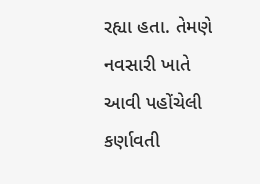રહ્યા હતા. તેમણે નવસારી ખાતે આવી પહોંચેલી કર્ણાવતી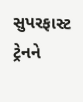સુપરફાસ્ટ ટ્રેનને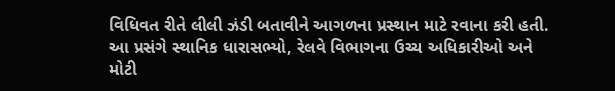વિધિવત રીતે લીલી ઝંડી બતાવીને આગળના પ્રસ્થાન માટે રવાના કરી હતી. આ પ્રસંગે સ્થાનિક ધારાસભ્યો, રેલવે વિભાગના ઉચ્ચ અધિકારીઓ અને મોટી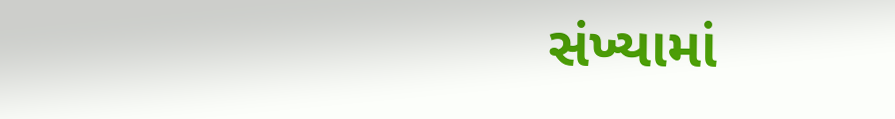સંખ્યામાં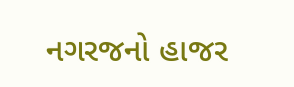નગરજનો હાજર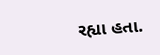રહ્યા હતા.